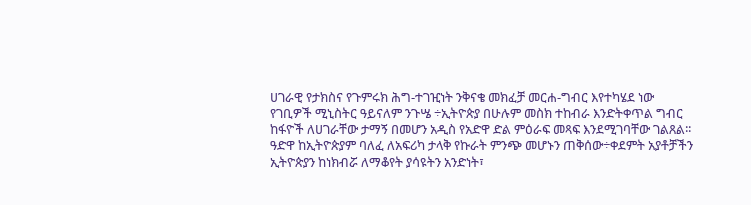ሀገራዊ የታክስና የጉምሩክ ሕግ-ተገዢነት ንቅናቄ መክፈቻ መርሐ-ግብር እየተካሄደ ነው
የገቢዎች ሚኒስትር ዓይናለም ንጉሤ ÷ኢትዮጵያ በሁሉም መስክ ተከብራ እንድትቀጥል ግብር ከፋዮች ለሀገራቸው ታማኝ በመሆን አዲስ የአድዋ ድል ምዕራፍ መጻፍ እንደሚገባቸው ገልጸል፡፡
ዓድዋ ከኢትዮጵያም ባለፈ ለአፍሪካ ታላቅ የኩራት ምንጭ መሆኑን ጠቅሰው÷ቀደምት አያቶቻችን ኢትዮጵያን ከነክብሯ ለማቆየት ያሳዩትን አንድነት፣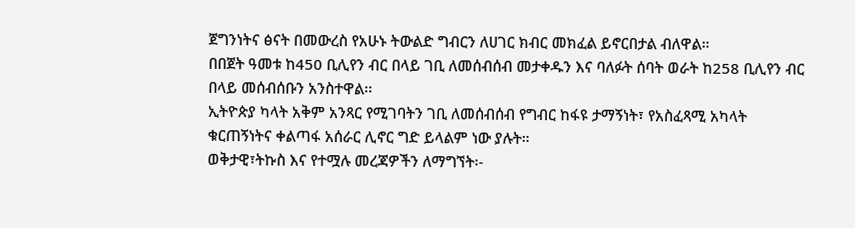ጀግንነትና ፅናት በመውረስ የአሁኑ ትውልድ ግብርን ለሀገር ክብር መክፈል ይኖርበታል ብለዋል።
በበጀት ዓመቱ ከ450 ቢሊየን ብር በላይ ገቢ ለመሰብሰብ መታቀዱን እና ባለፉት ሰባት ወራት ከ258 ቢሊየን ብር በላይ መሰብሰቡን አንስተዋል፡፡
ኢትዮጵያ ካላት አቅም አንጻር የሚገባትን ገቢ ለመሰብሰብ የግብር ከፋዩ ታማኝነት፣ የአስፈጻሚ አካላት ቁርጠኝነትና ቀልጣፋ አሰራር ሊኖር ግድ ይላልም ነው ያሉት።
ወቅታዊ፣ትኩስ እና የተሟሉ መረጃዎችን ለማግኘት፡-